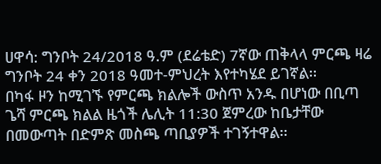ሀዋሳ: ግንቦት 24/2018 ዓ.ም (ደሬቴድ) 7ኛው ጠቅላላ ምርጫ ዛሬ ግንቦት 24 ቀን 2018 ዓመተ-ምህረት እየተካሄደ ይገኛል፡፡
በካፋ ዞን ከሚገኙ የምርጫ ክልሎች ውስጥ አንዱ በሆነው በቢጣ ጌሻ ምርጫ ክልል ዜጎች ሌሊት 11:30 ጀምረው ከቤታቸው በመውጣት በድምጽ መስጫ ጣቢያዎች ተገኝተዋል፡፡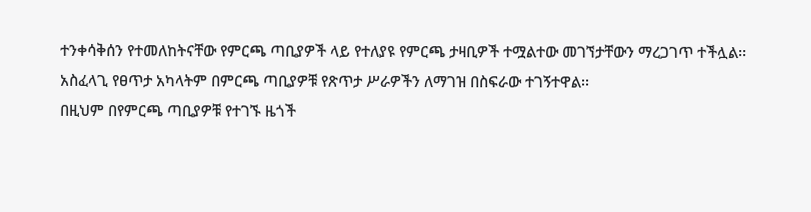ተንቀሳቅሰን የተመለከትናቸው የምርጫ ጣቢያዎች ላይ የተለያዩ የምርጫ ታዛቢዎች ተሟልተው መገኘታቸውን ማረጋገጥ ተችሏል፡፡
አስፈላጊ የፀጥታ አካላትም በምርጫ ጣቢያዎቹ የጽጥታ ሥራዎችን ለማገዝ በስፍራው ተገኝተዋል፡፡
በዚህም በየምርጫ ጣቢያዎቹ የተገኙ ዜጎች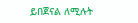ይበጀናል ለሚሉት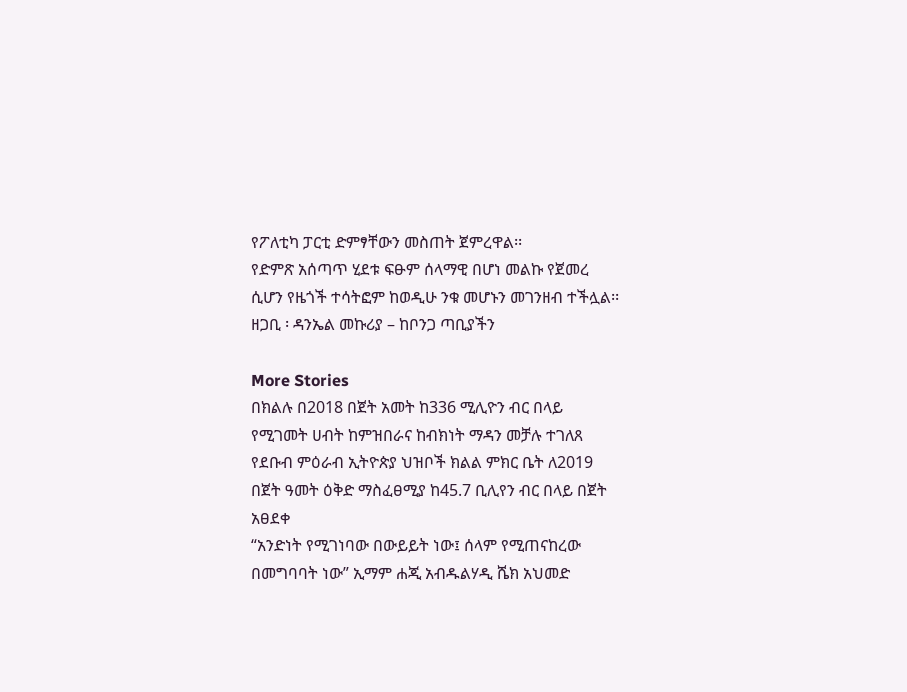የፖለቲካ ፓርቲ ድምፃቸውን መስጠት ጀምረዋል፡፡
የድምጽ አሰጣጥ ሂደቱ ፍፁም ሰላማዊ በሆነ መልኩ የጀመረ ሲሆን የዜጎች ተሳትፎም ከወዲሁ ንቁ መሆኑን መገንዘብ ተችሏል፡፡
ዘጋቢ ፡ ዳንኤል መኩሪያ – ከቦንጋ ጣቢያችን

More Stories
በክልሉ በ2018 በጀት አመት ከ336 ሚሊዮን ብር በላይ የሚገመት ሀብት ከምዝበራና ከብክነት ማዳን መቻሉ ተገለጸ
የደቡብ ምዕራብ ኢትዮጵያ ህዝቦች ክልል ምክር ቤት ለ2019 በጀት ዓመት ዕቅድ ማስፈፀሚያ ከ45.7 ቢሊየን ብር በላይ በጀት አፀደቀ
“አንድነት የሚገነባው በውይይት ነው፤ ሰላም የሚጠናከረው በመግባባት ነው” ኢማም ሐጂ አብዱልሃዲ ሼክ አህመድ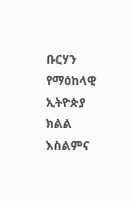ቡርሃን የማዕከላዊ ኢትዮጵያ ክልል እስልምና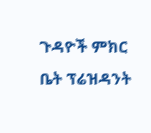ጉዳዮች ምክር ቤት ፕሬዝዳንት